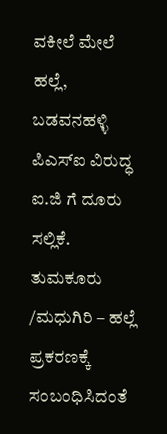ವಕೀಲೆ ಮೇಲೆ ಹಲ್ಲೆ, ಬಡವನಹಳ್ಳಿ ಪಿಎಸ್ಐ ವಿರುದ್ಧ ಐ.ಜಿ ಗೆ ದೂರು ಸಲ್ಲಿಕೆ. ತುಮಕೂರು /ಮಧುಗಿರಿ – ಹಲ್ಲೆ ಪ್ರಕರಣಕ್ಕೆ ಸಂಬಂಧಿಸಿದಂತೆ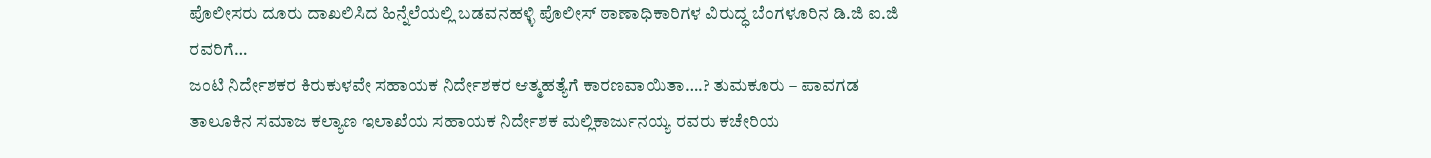ಪೊಲೀಸರು ದೂರು ದಾಖಲಿಸಿದ ಹಿನ್ನೆಲೆಯಲ್ಲಿ ಬಡವನಹಳ್ಳಿ ಪೊಲೀಸ್ ಠಾಣಾಧಿಕಾರಿಗಳ ವಿರುದ್ಧ ಬೆಂಗಳೂರಿನ ಡಿ.ಜಿ ಐ.ಜಿ ರವರಿಗೆ…
ಜಂಟಿ ನಿರ್ದೇಶಕರ ಕಿರುಕುಳವೇ ಸಹಾಯಕ ನಿರ್ದೇಶಕರ ಆತ್ಮಹತ್ಯೆಗೆ ಕಾರಣವಾಯಿತಾ….? ತುಮಕೂರು – ಪಾವಗಡ ತಾಲೂಕಿನ ಸಮಾಜ ಕಲ್ಯಾಣ ಇಲಾಖೆಯ ಸಹಾಯಕ ನಿರ್ದೇಶಕ ಮಲ್ಲಿಕಾರ್ಜುನಯ್ಯ ರವರು ಕಚೇರಿಯ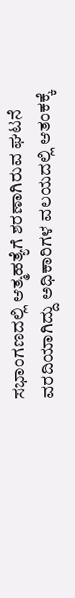ಸಭಾಂಗಣದಲ್ಲಿ ಆತ್ಮಹತ್ಯೆಗೆ ಶರಣಾಗಿರುವ ಘಟನೆ ವರದಿಯಾಗಿದ್ದು ಅಧಿಕಾರಿಗಳ ವಲಯದಲ್ಲಿ ಆತಂಕಕ್ಕೆ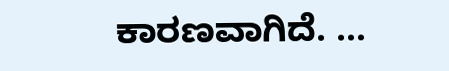ಕಾರಣವಾಗಿದೆ. …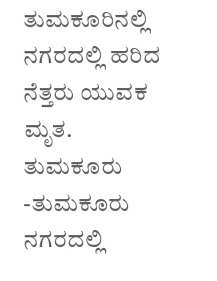ತುಮಕೂರಿನಲ್ಲಿ ನಗರದಲ್ಲಿ ಹರಿದ ನೆತ್ತರು ಯುವಕ ಮೃತ. ತುಮಕೂರು -ತುಮಕೂರು ನಗರದಲ್ಲಿ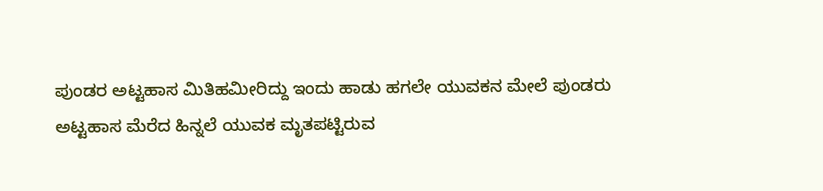ಪುಂಡರ ಅಟ್ಟಹಾಸ ಮಿತಿಹಮೀರಿದ್ದು ಇಂದು ಹಾಡು ಹಗಲೇ ಯುವಕನ ಮೇಲೆ ಪುಂಡರು ಅಟ್ಟಹಾಸ ಮೆರೆದ ಹಿನ್ನಲೆ ಯುವಕ ಮೃತಪಟ್ಟಿರುವ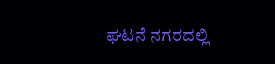ಘಟನೆ ನಗರದಲ್ಲಿ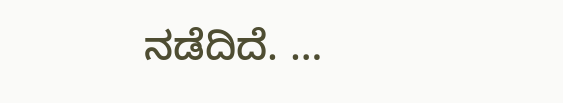ನಡೆದಿದೆ. …